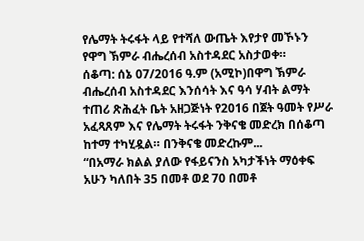የሌማት ትሩፋት ላይ የተሻለ ውጤት እየታየ መኾኑን የዋግ ኽምራ ብሔረሰብ አስተዳደር አስታወቀ።
ሰቆጣ: ሰኔ 07/2016 ዓ.ም (አሚኮ)በዋግ ኽምራ ብሔረሰብ አስተዳደር እንሰሳት እና ዓሳ ሃብት ልማት ተጠሪ ጽሕፈት ቤት አዘጋጅነት የ2016 በጀት ዓመት የሥራ አፈጻጸም እና የሌማት ትሩፋት ንቅናቄ መድረክ በሰቆጣ ከተማ ተካሂዷል። በንቅናቄ መድረኩም...
“በአማራ ክልል ያለው የፋይናንስ አካታችነት ማዕቀፍ አሁን ካለበት 35 በመቶ ወደ 70 በመቶ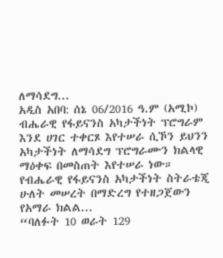ለማሳደግ...
አዲስ አበባ: ሰኔ 06/2016 ዓ.ም (አሚኮ) ብሔራዊ የፋይናንስ አካታችነት ፕሮግራም እንደ ሀገር ተቀርጾ እየተሠራ ሲኾን ይህንን አካታችነት ለማሳደግ ፕሮግራሙን ክልላዊ ማዕቀፍ በመስጠት እየተሠራ ነው። የብሔራዊ የፋይናንስ አካታችነት ስትራቴጂ ሁለት መሠረት በማድረግ የተዘጋጀውን የአማራ ክልል...
“ባለፉት 10 ወራት 129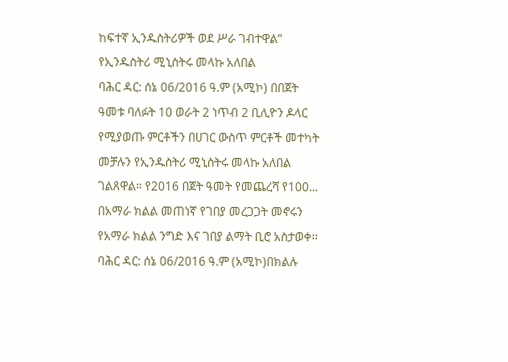ከፍተኛ ኢንዱስትሪዎች ወደ ሥራ ገብተዋል” የኢንዱስትሪ ሚኒስትሩ መላኩ አለበል
ባሕር ዳር: ሰኔ 06/2016 ዓ.ም (አሚኮ) በበጀት ዓመቱ ባለፉት 10 ወራት 2 ነጥብ 2 ቢሊዮን ዶላር የሚያወጡ ምርቶችን በሀገር ውስጥ ምርቶች መተካት መቻሉን የኢንዱስትሪ ሚኒስትሩ መላኩ አለበል ገልጸዋል። የ2016 በጀት ዓመት የመጨረሻ የ100...
በአማራ ክልል መጠነኛ የገበያ መረጋጋት መኖሩን የአማራ ክልል ንግድ እና ገበያ ልማት ቢሮ አስታወቀ፡፡
ባሕር ዳር: ሰኔ 06/2016 ዓ.ም (አሚኮ)በክልሉ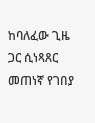ከባለፈው ጊዜ ጋር ሲነጻጸር መጠነኛ የገበያ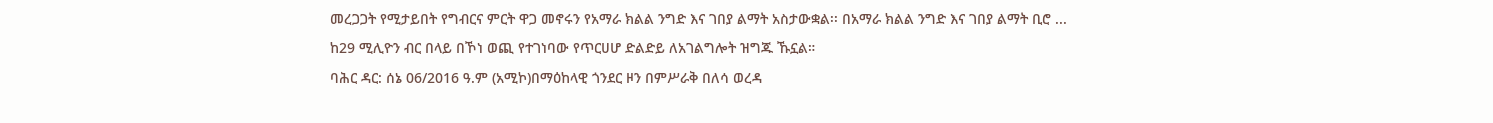መረጋጋት የሚታይበት የግብርና ምርት ዋጋ መኖሩን የአማራ ክልል ንግድ እና ገበያ ልማት አስታውቋል፡፡ በአማራ ክልል ንግድ እና ገበያ ልማት ቢሮ ...
ከ29 ሚሊዮን ብር በላይ በኾነ ወጪ የተገነባው የጥርሀሆ ድልድይ ለአገልግሎት ዝግጁ ኹኗል።
ባሕር ዳር: ሰኔ 06/2016 ዓ.ም (አሚኮ)በማዕከላዊ ጎንደር ዞን በምሥራቅ በለሳ ወረዳ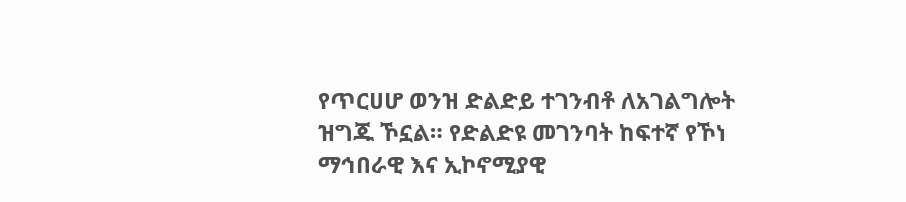የጥርሀሆ ወንዝ ድልድይ ተገንብቶ ለአገልግሎት ዝግጁ ኾኗል። የድልድዩ መገንባት ከፍተኛ የኾነ ማኅበራዊ እና ኢኮኖሚያዊ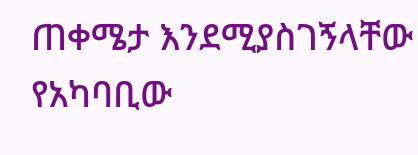ጠቀሜታ እንደሚያስገኝላቸው የአካባቢው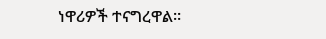ነዋሪዎች ተናግረዋል።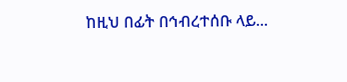ከዚህ በፊት በኅብረተሰቡ ላይ...